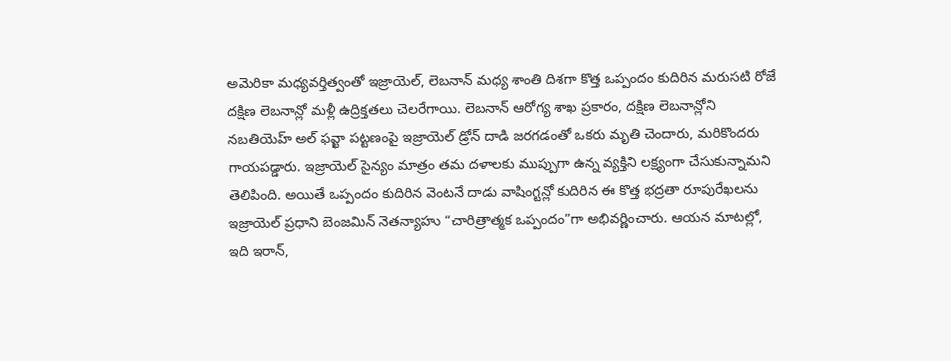అమెరికా మధ్యవర్తిత్వంతో ఇజ్రాయెల్, లెబనాన్ మధ్య శాంతి దిశగా కొత్త ఒప్పందం కుదిరిన మరుసటి రోజే దక్షిణ లెబనాన్లో మళ్లీ ఉద్రిక్తతలు చెలరేగాయి. లెబనాన్ ఆరోగ్య శాఖ ప్రకారం, దక్షిణ లెబనాన్లోని నబతియెహ్ అల్ ఫవ్ఖా పట్టణంపై ఇజ్రాయెల్ డ్రోన్ దాడి జరగడంతో ఒకరు మృతి చెందారు, మరికొందరు గాయపడ్డారు. ఇజ్రాయెల్ సైన్యం మాత్రం తమ దళాలకు ముప్పుగా ఉన్న వ్యక్తిని లక్ష్యంగా చేసుకున్నామని తెలిపింది. అయితే ఒప్పందం కుదిరిన వెంటనే దాడు వాషింగ్టన్లో కుదిరిన ఈ కొత్త భద్రతా రూపురేఖలను ఇజ్రాయెల్ ప్రధాని బెంజమిన్ నెతన్యాహు “చారిత్రాత్మక ఒప్పందం”గా అభివర్ణించారు. ఆయన మాటల్లో, ఇది ఇరాన్,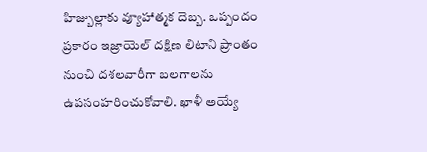హిజ్బుల్లాకు వ్యూహాత్మక దెబ్బ. ఒప్పందం ప్రకారం ఇజ్రాయెల్ దక్షిణ లిటాని ప్రాంతం నుంచి దశలవారీగా బలగాలను ఉపసంహరించుకోవాలి. ఖాళీ అయ్యే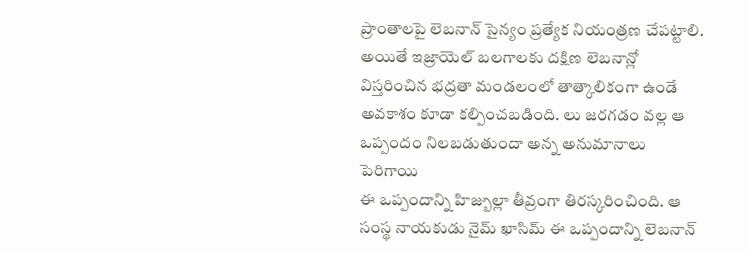ప్రాంతాలపై లెబనాన్ సైన్యం ప్రత్యేక నియంత్రణ చేపట్టాలి. అయితే ఇజ్రాయెల్ బలగాలకు దక్షిణ లెబనాన్లో విస్తరించిన భద్రతా మండలంలో తాత్కాలికంగా ఉండే అవకాశం కూడా కల్పించబడింది. లు జరగడం వల్ల ఆ ఒప్పందం నిలబడుతుందా అన్న అనుమానాలు పెరిగాయి
ఈ ఒప్పందాన్ని హిజ్బుల్లా తీవ్రంగా తిరస్కరించింది. ఆ సంస్థ నాయకుడు నైమ్ ఖాసిమ్ ఈ ఒప్పందాన్ని లెబనాన్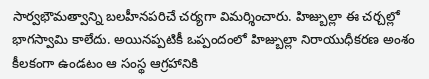సార్వభౌమత్వాన్ని బలహీనపరిచే చర్యగా విమర్శించారు. హిజ్బుల్లా ఈ చర్చల్లో భాగస్వామి కాలేదు. అయినప్పటికీ ఒప్పందంలో హిజ్బుల్లా నిరాయుధీకరణ అంశం కీలకంగా ఉండటం ఆ సంస్థ ఆగ్రహానికి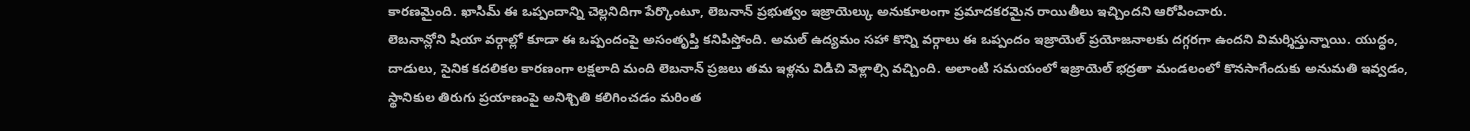కారణమైంది. ఖాసిమ్ ఈ ఒప్పందాన్ని చెల్లనిదిగా పేర్కొంటూ, లెబనాన్ ప్రభుత్వం ఇజ్రాయెల్కు అనుకూలంగా ప్రమాదకరమైన రాయితీలు ఇచ్చిందని ఆరోపించారు.
లెబనాన్లోని షియా వర్గాల్లో కూడా ఈ ఒప్పందంపై అసంతృప్తి కనిపిస్తోంది. అమల్ ఉద్యమం సహా కొన్ని వర్గాలు ఈ ఒప్పందం ఇజ్రాయెల్ ప్రయోజనాలకు దగ్గరగా ఉందని విమర్శిస్తున్నాయి. యుద్ధం, దాడులు, సైనిక కదలికల కారణంగా లక్షలాది మంది లెబనాన్ ప్రజలు తమ ఇళ్లను విడిచి వెళ్లాల్సి వచ్చింది. అలాంటి సమయంలో ఇజ్రాయెల్ భద్రతా మండలంలో కొనసాగేందుకు అనుమతి ఇవ్వడం, స్థానికుల తిరుగు ప్రయాణంపై అనిశ్చితి కలిగించడం మరింత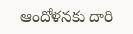ఆందోళనకు దారి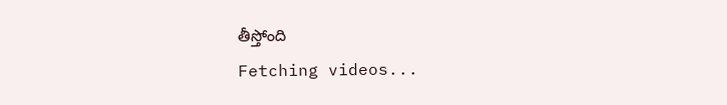తీస్తోంది
Fetching videos...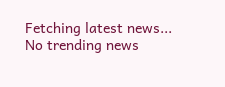Fetching latest news...
No trending news